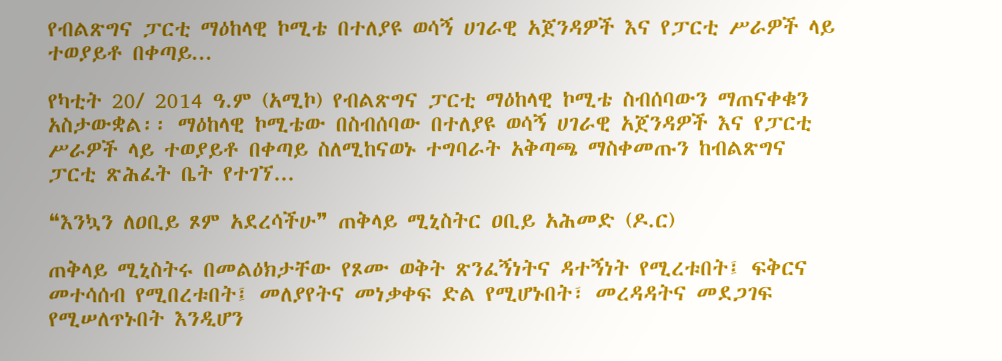የብልጽግና ፓርቲ ማዕከላዊ ኮሚቴ በተለያዩ ወሳኝ ሀገራዊ አጀንዳዎች እና የፓርቲ ሥራዎች ላይ ተወያይቶ በቀጣይ...

የካቲት 20/ 2014 ዓ.ም (አሚኮ) የብልጽግና ፓርቲ ማዕከላዊ ኮሚቴ ስብሰባውን ማጠናቀቁን አስታውቋል፡፡ ማዕከላዊ ኮሚቴው በስብሰባው በተለያዩ ወሳኝ ሀገራዊ አጀንዳዎች እና የፓርቲ ሥራዎች ላይ ተወያይቶ በቀጣይ ስለሚከናወኑ ተግባራት አቅጣጫ ማስቀመጡን ከብልጽግና ፓርቲ ጽሕፈት ቤት የተገኘ...

❝እንኳን ለዐቢይ ጾም አደረሳችሁ❞ ጠቅላይ ሚኒስትር ዐቢይ አሕመድ (ዶ.ር)

ጠቅላይ ሚኒስትሩ በመልዕክታቸው የጾሙ ወቅት ጽንፈኝነትና ዳተኝነት የሚረቱበት፤ ፍቅርና መተሳሰብ የሚበረቱበት፤ መለያየትና መነቃቀፍ ድል የሚሆኑበት፣ መረዳዳትና መደጋገፍ የሚሠለጥኑበት እንዲሆን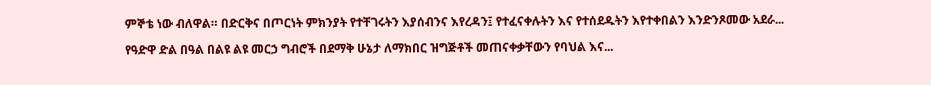ምኞቴ ነው ብለዋል። በድርቅና በጦርነት ምክንያት የተቸገሩትን እያሰብንና እየረዳን፤ የተፈናቀሉትን እና የተሰደዱትን እየተቀበልን እንድንጾመው አደራ...

የዓድዋ ድል በዓል በልዩ ልዩ መርኃ ግብሮች በደማቅ ሁኔታ ለማክበር ዝግጅቶች መጠናቀቃቸውን የባህል እና...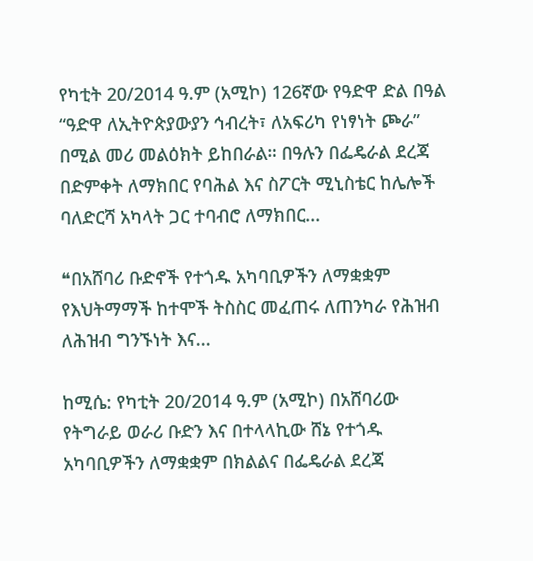የካቲት 20/2014 ዓ.ም (አሚኮ) 126ኛው የዓድዋ ድል በዓል “ዓድዋ ለኢትዮጵያውያን ኅብረት፣ ለአፍሪካ የነፃነት ጮራ” በሚል መሪ መልዕክት ይከበራል። በዓሉን በፌዴራል ደረጃ በድምቀት ለማክበር የባሕል እና ስፖርት ሚኒስቴር ከሌሎች ባለድርሻ አካላት ጋር ተባብሮ ለማክበር...

❝በአሸባሪ ቡድኖች የተጎዱ አካባቢዎችን ለማቋቋም የእህትማማች ከተሞች ትስስር መፈጠሩ ለጠንካራ የሕዝብ ለሕዝብ ግንኙነት እና...

ከሚሴ: የካቲት 20/2014 ዓ.ም (አሚኮ) በአሸባሪው የትግራይ ወራሪ ቡድን እና በተላላኪው ሸኔ የተጎዱ አካባቢዎችን ለማቋቋም በክልልና በፌዴራል ደረጃ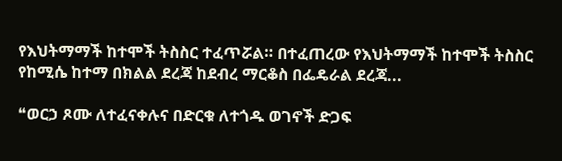የእህትማማች ከተሞች ትስስር ተፈጥሯል። በተፈጠረው የእህትማማች ከተሞች ትስስር የከሚሴ ከተማ በክልል ደረጃ ከደብረ ማርቆስ በፌዴራል ደረጃ...

❝ወርኃ ጾሙ ለተፈናቀሉና በድርቁ ለተጎዱ ወገኖች ድጋፍ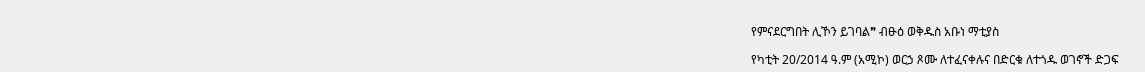የምናደርግበት ሊኾን ይገባል❞ ብፁዕ ወቅዱስ አቡነ ማቲያስ

የካቲት 20/2014 ዓ.ም (አሚኮ) ወርኃ ጾሙ ለተፈናቀሉና በድርቁ ለተጎዱ ወገኖች ድጋፍ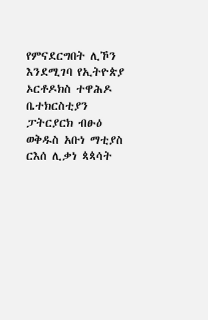የምናደርግበት ሊኾን እንደሚገባ የኢትዮጵያ ኦርቶዶክስ ተዋሕዶ ቤተክርስቲያን ፓትርያርክ ብፁዕ ወቅዱስ አቡነ ማቲያስ ርእሰ ሊቃነ ጳጳሳት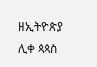ዘኢትዮጵያ ሊቀ ጳጳስ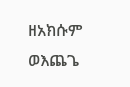ዘአክሱም ወእጨጌ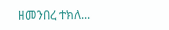ዘመንበረ ተክለ...